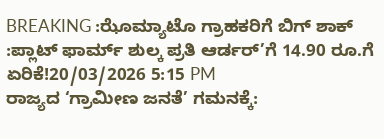BREAKING :ಝೊಮ್ಯಾಟೊ ಗ್ರಾಹಕರಿಗೆ ಬಿಗ್ ಶಾಕ್ :ಪ್ಲಾಟ್ ಫಾರ್ಮ್ ಶುಲ್ಕ ಪ್ರತಿ ಆರ್ಡರ್’ಗೆ 14.90 ರೂ.ಗೆ ಏರಿಕೆ!20/03/2026 5:15 PM
ರಾಜ್ಯದ ‘ಗ್ರಾಮೀಣ ಜನತೆ’ ಗಮನಕ್ಕೆ: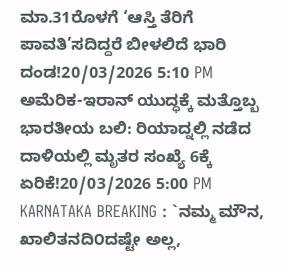ಮಾ.31ರೊಳಗೆ ‘ಆಸ್ತಿ ತೆರಿಗೆ ಪಾವತಿ’ಸದಿದ್ದರೆ ಬೀಳಲಿದೆ ಭಾರಿ ದಂಡ!20/03/2026 5:10 PM
ಅಮೆರಿಕ-ಇರಾನ್ ಯುದ್ಧಕ್ಕೆ ಮತ್ತೊಬ್ಬ ಭಾರತೀಯ ಬಲಿ: ರಿಯಾದ್ನಲ್ಲಿ ನಡೆದ ದಾಳಿಯಲ್ಲಿ ಮೃತರ ಸಂಖ್ಯೆ 6ಕ್ಕೆ ಏರಿಕೆ!20/03/2026 5:00 PM
KARNATAKA BREAKING : `ನಮ್ಮ ಮೌನ, ಖಾಲಿತನದಿ೦ದಷ್ಟೇ ಅಲ್ಲ,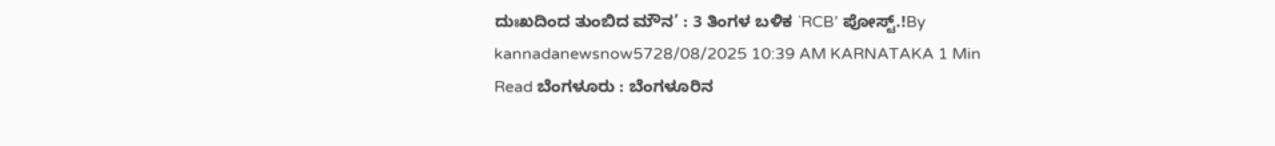ದುಃಖದಿಂದ ತುಂಬಿದ ಮೌನ’ : 3 ತಿಂಗಳ ಬಳಿಕ `RCB’ ಪೋಸ್ಟ್.!By kannadanewsnow5728/08/2025 10:39 AM KARNATAKA 1 Min Read ಬೆಂಗಳೂರು : ಬೆಂಗಳೂರಿನ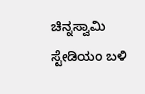ಚಿನ್ನಸ್ವಾಮಿ ಸ್ಟೇಡಿಯಂ ಬಳಿ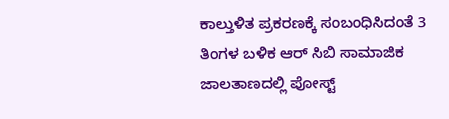ಕಾಲ್ತುಳಿತ ಪ್ರಕರಣಕ್ಕೆ ಸಂಬಂಧಿಸಿದಂತೆ 3 ತಿಂಗಳ ಬಳಿಕ ಆರ್ ಸಿಬಿ ಸಾಮಾಜಿಕ ಜಾಲತಾಣದಲ್ಲಿ ಪೋಸ್ಟ್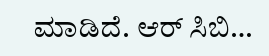ಮಾಡಿದೆ. ಆರ್ ಸಿಬಿ…